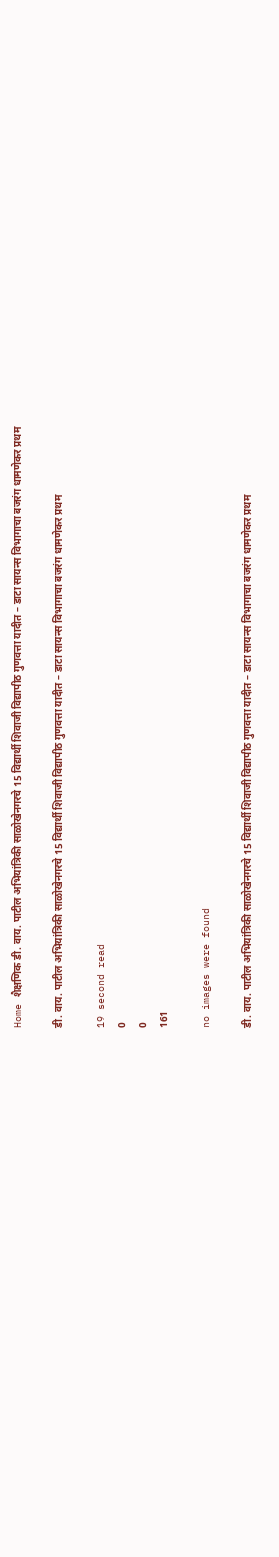Home शैक्षणिक डी. वाय. पाटील अभियांत्रिकी साळोखेनगरचे 15 विद्यार्थी शिवाजी विद्यापीठ गुणवत्ता यादीत – डाटा सायन्स विभागाचा बजरंग धामणेकर प्रथम

डी. वाय. पाटील अभियांत्रिकी साळोखेनगरचे 15 विद्यार्थी शिवाजी विद्यापीठ गुणवत्ता यादीत – डाटा सायन्स विभागाचा बजरंग धामणेकर प्रथम

19 second read
0
0
161

no images were found

डी. वाय. पाटील अभियांत्रिकी साळोखेनगरचे 15 विद्यार्थी शिवाजी विद्यापीठ गुणवत्ता यादीत – डाटा सायन्स विभागाचा बजरंग धामणेकर प्रथम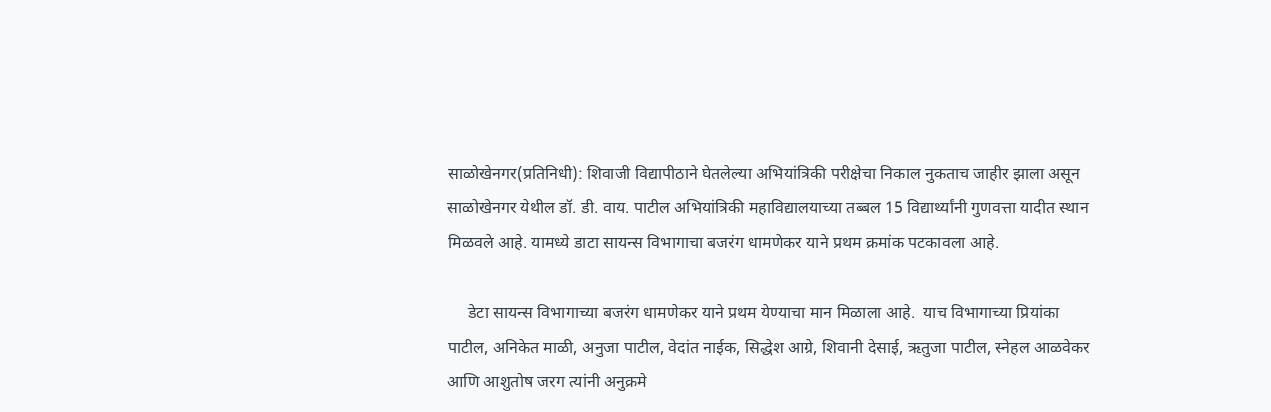साळोखेनगर(प्रतिनिधी): शिवाजी विद्यापीठाने घेतलेल्या अभियांत्रिकी परीक्षेचा निकाल नुकताच जाहीर झाला असून साळोखेनगर येथील डॉ. डी. वाय. पाटील अभियांत्रिकी महाविद्यालयाच्या तब्बल 15 विद्यार्थ्यांनी गुणवत्ता यादीत स्थान मिळवले आहे. यामध्ये डाटा सायन्स विभागाचा बजरंग धामणेकर याने प्रथम क्रमांक पटकावला आहे.

     डेटा सायन्स विभागाच्या बजरंग धामणेकर याने प्रथम येण्याचा मान मिळाला आहे.  याच विभागाच्या प्रियांका पाटील, अनिकेत माळी, अनुजा पाटील, वेदांत नाईक, सिद्धेश आग्रे, शिवानी देसाई, ऋतुजा पाटील, स्नेहल आळवेकर आणि आशुतोष जरग त्यांनी अनुक्रमे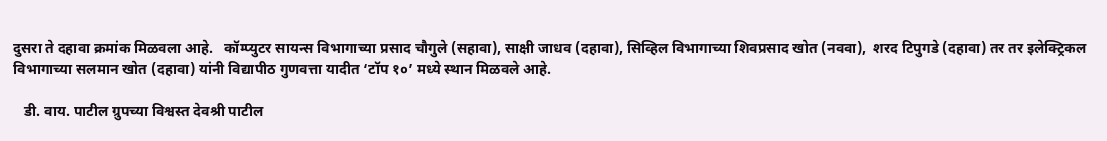दुसरा ते दहावा क्रमांक मिळवला आहे.   कॉम्प्युटर सायन्स विभागाच्या प्रसाद चौगुले (सहावा), साक्षी जाधव (दहावा), सिव्हिल विभागाच्या शिवप्रसाद खोत (नववा),  शरद टिपुगडे (दहावा) तर तर इलेक्ट्रिकल विभागाच्या सलमान खोत (दहावा) यांनी विद्यापीठ गुणवत्ता यादीत ‘टॉप १०’ मध्ये स्थान मिळवले आहे.

   डी. वाय. पाटील ग्रुपच्या विश्वस्त देवश्री पाटील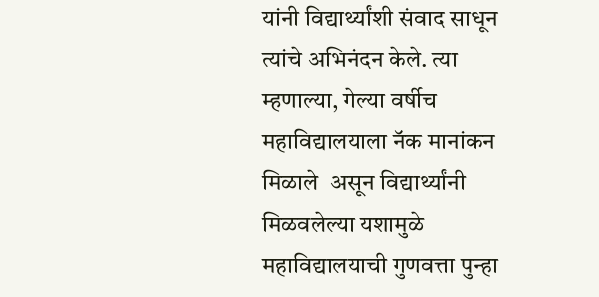यांनी विद्यार्थ्यांशी संवाद साधून त्यांचे अभिनंदन केले. त्या म्हणाल्या, गेल्या वर्षीच महाविद्यालयाला नॅक मानांकन मिळाले  असून विद्यार्थ्यांनी मिळवलेल्या यशामुळे महाविद्यालयाची गुणवत्ता पुन्हा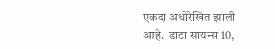एकदा अधोरेखित झाली आहे.  डाटा सायन्स 10,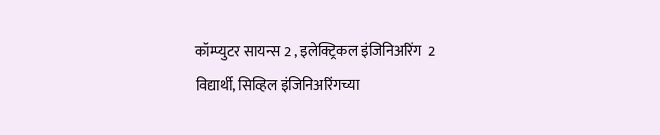कॉम्प्युटर सायन्स 2 , इलेक्ट्रिकल इंजिनिअरिंग  2 विद्यार्थी, सिव्हिल इंजिनिअरिंगच्या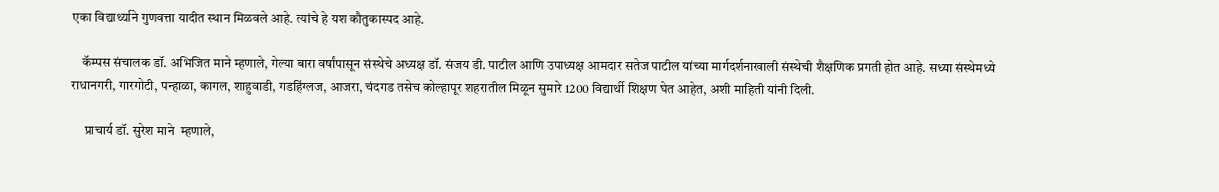एका विद्यार्थ्याने गुणवत्ता यादीत स्थान मिळवले आहे. त्यांचे हे यश कौतुकास्पद आहे.

    कॅम्पस संचालक डॉ. अभिजित माने म्हणाले, गेल्या बारा वर्षांपासून संस्थेचे अध्यक्ष डॉ. संजय डी. पाटील आणि उपाध्यक्ष आमदार सतेज पाटील यांच्या मार्गदर्शनाखाली संस्थेची शैक्षणिक प्रगती होत आहे. सध्या संस्थेमध्ये राधानगरी, गारगोटी, पन्हाळा, कागल, शाहुवाडी, गडहिंग्लज, आजरा, चंदगड तसेच कोल्हापूर शहरातील मिळून सुमारे 1200 विद्यार्थी शिक्षण घेत आहेत, अशी माहिती यांनी दिली.

     प्राचार्य डॉ. सुरेश माने  म्हणाले,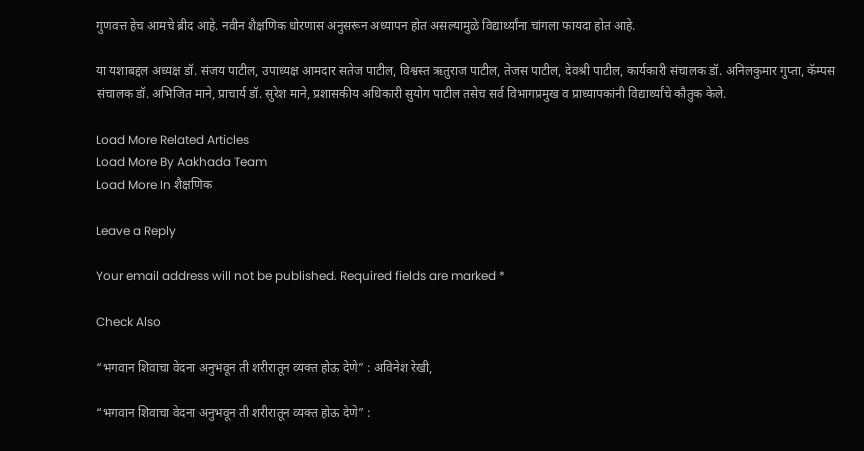गुणवत्त हेच आमचे ब्रीद आहे. नवीन शैक्षणिक धोरणास अनुसरून अध्यापन होत असल्यामुळे विद्यार्थ्यांना चांगला फायदा होत आहे.

या यशाबद्दल अध्यक्ष डॉ. संजय पाटील, उपाध्यक्ष आमदार सतेज पाटील, विश्वस्त ऋतुराज पाटील, तेजस पाटील, देवश्री पाटील, कार्यकारी संचालक डॉ. अनिलकुमार गुप्ता, कॅम्पस संचालक डॉ. अभिजित माने, प्राचार्य डॉ. सुरेश माने, प्रशासकीय अधिकारी सुयोग पाटील तसेच सर्व विभागप्रमुख व प्राध्यापकांनी विद्यार्थ्यांचे कौतुक केले.

Load More Related Articles
Load More By Aakhada Team
Load More In शैक्षणिक

Leave a Reply

Your email address will not be published. Required fields are marked *

Check Also

“भगवान शिवाचा वेदना अनुभवून ती शरीरातून व्यक्त होऊ देणे” : अविनेश रेखी,

“भगवान शिवाचा वेदना अनुभवून ती शरीरातून व्यक्त होऊ देणे” :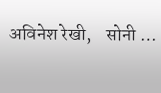अविनेश रेखी,    सोनी …